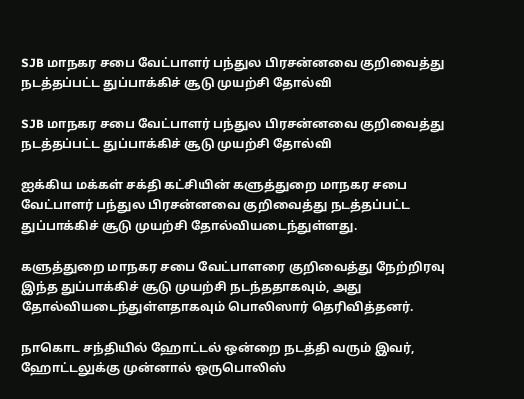SJB மாநகர சபை வேட்பாளர் பந்துல பிரசன்னவை குறிவைத்து நடத்தப்பட்ட துப்பாக்கிச் சூடு முயற்சி தோல்வி

SJB மாநகர சபை வேட்பாளர் பந்துல பிரசன்னவை குறிவைத்து நடத்தப்பட்ட துப்பாக்கிச் சூடு முயற்சி தோல்வி

ஐக்கிய மக்கள் சக்தி கட்சியின் களுத்துறை மாநகர சபை வேட்பாளர் பந்துல பிரசன்னவை குறிவைத்து நடத்தப்பட்ட துப்பாக்கிச் சூடு முயற்சி தோல்வியடைந்துள்ளது.

களுத்துறை மாநகர சபை வேட்பாளரை குறிவைத்து நேற்றிரவு இந்த துப்பாக்கிச் சூடு முயற்சி நடந்ததாகவும், அது தோல்வியடைந்துள்ளதாகவும் பொலிஸார் தெரிவித்தனர்.

நாகொட சந்தியில் ஹோட்டல் ஒன்றை நடத்தி வரும் இவர், ஹோட்டலுக்கு முன்னால் ஒருபொலிஸ்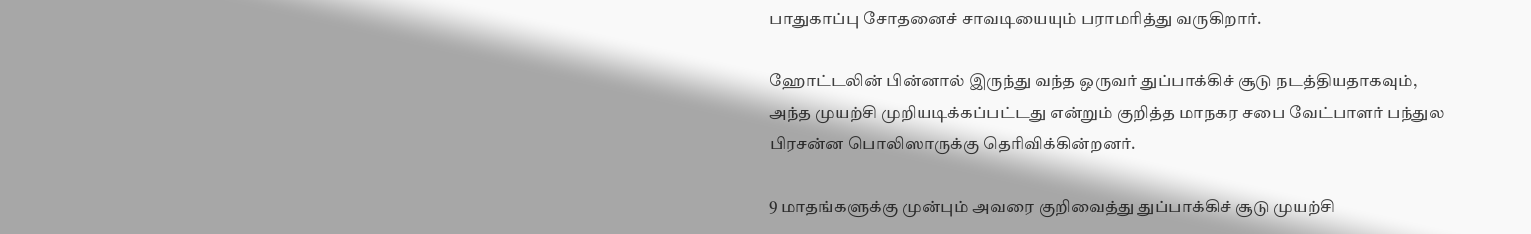பாதுகாப்பு சோதனைச் சாவடியையும் பராமரித்து வருகிறார்.

ஹோட்டலின் பின்னால் இருந்து வந்த ஒருவர் துப்பாக்கிச் சூடு நடத்தியதாகவும், அந்த முயற்சி முறியடிக்கப்பட்டது என்றும் குறித்த மாநகர சபை வேட்பாளர் பந்துல பிரசன்ன பொலிஸாருக்கு தெரிவிக்கின்றனர்.

9 மாதங்களுக்கு முன்பும் அவரை குறிவைத்து துப்பாக்கிச் சூடு முயற்சி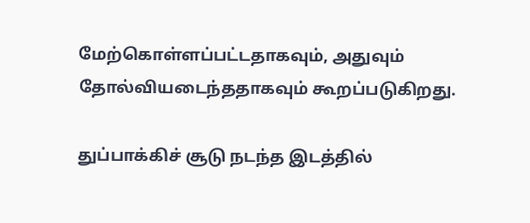மேற்கொள்ளப்பட்டதாகவும், அதுவும் தோல்வியடைந்ததாகவும் கூறப்படுகிறது.

துப்பாக்கிச் சூடு நடந்த இடத்தில்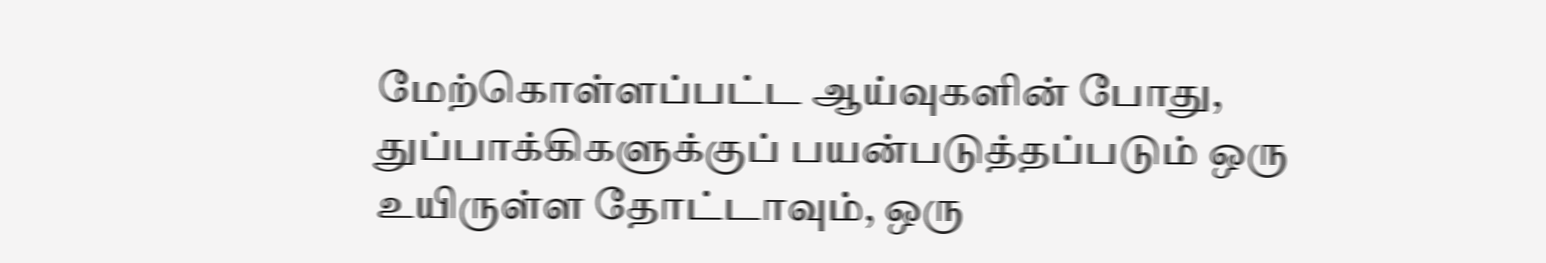மேற்கொள்ளப்பட்ட ஆய்வுகளின் போது, துப்பாக்கிகளுக்குப் பயன்படுத்தப்படும் ஒரு உயிருள்ள தோட்டாவும், ஒரு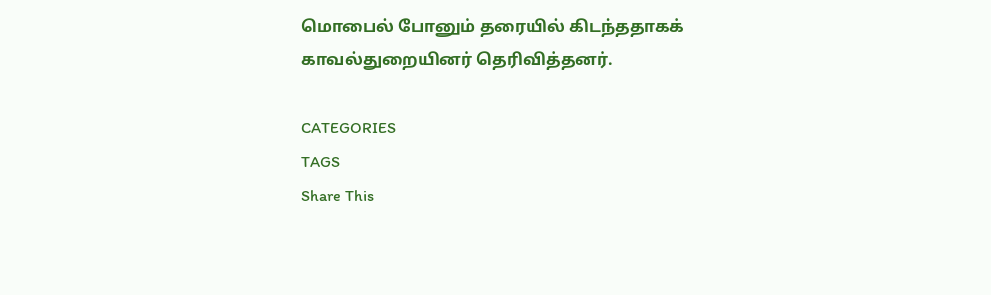மொபைல் போனும் தரையில் கிடந்ததாகக் காவல்துறையினர் தெரிவித்தனர்.

CATEGORIES
TAGS
Share This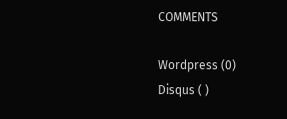COMMENTS

Wordpress (0)
Disqus ( )